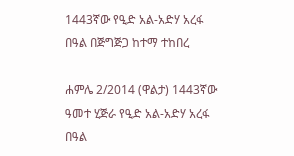1443ኛው የዒድ አል-አድሃ አረፋ በዓል በጅግጅጋ ከተማ ተከበረ

ሐምሌ 2/2014 (ዋልታ) 1443ኛው ዓመተ ሂጅራ የዒድ አል-አድሃ አረፋ በዓል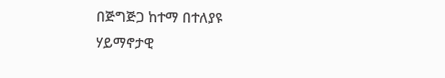በጅግጅጋ ከተማ በተለያዩ ሃይማኖታዊ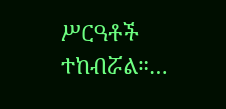ሥርዓቶች ተከብሯል።…